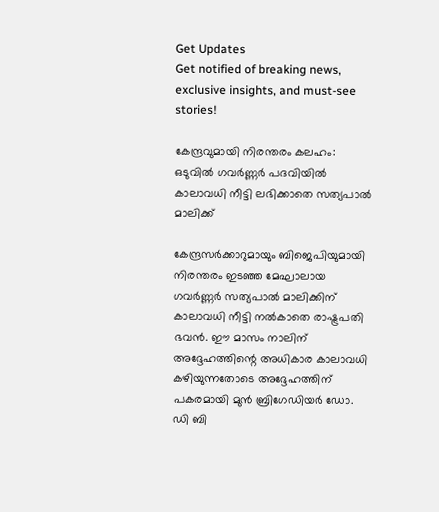Get Updates
Get notified of breaking news, exclusive insights, and must-see stories!

കേന്ദ്രവുമായി നിരന്തരം കലഹം: ഒടുവില്‍ ഗവർണ്ണർ പദവിയില്‍ കാലാവധി നീട്ടി ലഭിക്കാതെ സത്യപാല്‍ മാലിക്ക്

കേന്ദ്രസർക്കാറുമായും ബിജെപിയുമായി നിരന്തരം ഇടഞ്ഞ മേഘാലായ ഗവർണ്ണർ സത്യപാല്‍ മാലിക്കിന് കാലാവധി നീട്ടി നല്‍കാതെ രാഷ്ട്രപതി ഭവന്‍. ഈ മാസം നാലിന് അദ്ദേഹത്തിന്റെ അധികാര കാലാവധി കഴിയുന്നതോടെ അദ്ദേഹത്തിന് പകരമായി മുന്‍ ബ്രിഗേഡിയർ ഡോ. ഡി ബി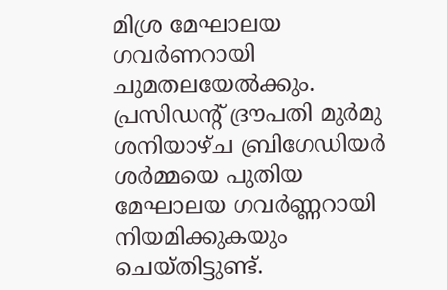മിശ്ര മേഘാലയ ഗവർണറായി ചുമതലയേൽക്കും. പ്രസിഡന്റ് ദ്രൗപതി മുർമു ശനിയാഴ്ച ബ്രിഗേഡിയർ ശർമ്മയെ പുതിയ മേഘാലയ ഗവർണ്ണറായി നിയമിക്കുകയും ചെയ്തിട്ടുണ്ട്.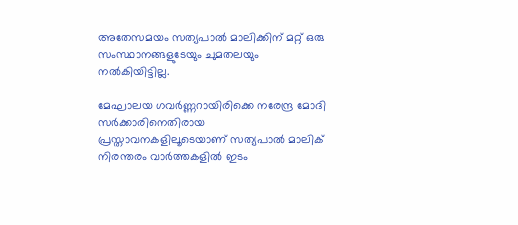അതേസമയം സത്യപാല്‍ മാലിക്കിന് മറ്റ് ഒരു സംസ്ഥാനങ്ങളുടേയും ചുമതലയും നല്‍കിയിട്ടില്ല.

മേഘാലയ ഗവർണ്ണറായിരിക്കെ നരേന്ദ്ര മോദി സർക്കാരിനെതിരായ പ്രസ്താവനകളിലൂടെയാണ് സത്യപാല്‍ മാലിക് നിരന്തരം വാർത്തകളിൽ ഇടം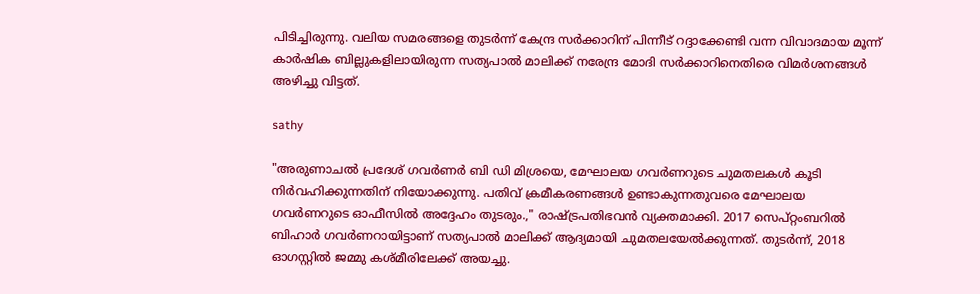പിടിച്ചിരുന്നു. വലിയ സമരങ്ങളെ തുടർന്ന് കേന്ദ്ര സർക്കാറിന് പിന്നീട് റദ്ദാക്കേണ്ടി വന്ന വിവാദമായ മൂന്ന് കാർഷിക ബില്ലുകളിലായിരുന്ന സത്യപാല്‍ മാലിക്ക് നരേന്ദ്ര മോദി സർക്കാറിനെതിരെ വിമർശനങ്ങള്‍ അഴിച്ചു വിട്ടത്.

sathy

"അരുണാചൽ പ്രദേശ് ഗവർണർ ബി ഡി മിശ്രയെ, മേഘാലയ ഗവർണറുടെ ചുമതലകൾ കൂടി നിർവഹിക്കുന്നതിന് നിയോക്കുന്നു. പതിവ് ക്രമീകരണങ്ങൾ ഉണ്ടാകുന്നതുവരെ മേഘാലയ ഗവർണറുടെ ഓഫീസില്‍ അദ്ദേഹം തുടരും.," രാഷ്ട്രപതിഭവൻ വ്യക്തമാക്കി. 2017 സെപ്റ്റംബറിൽ ബിഹാർ ഗവർണറായിട്ടാണ് സത്യപാല്‍ മാലിക്ക് ആദ്യമായി ചുമതലയേല്‍ക്കുന്നത്. തുടർന്ന്, 2018 ഓഗസ്റ്റിൽ ജമ്മു കശ്മീരിലേക്ക് അയച്ചു.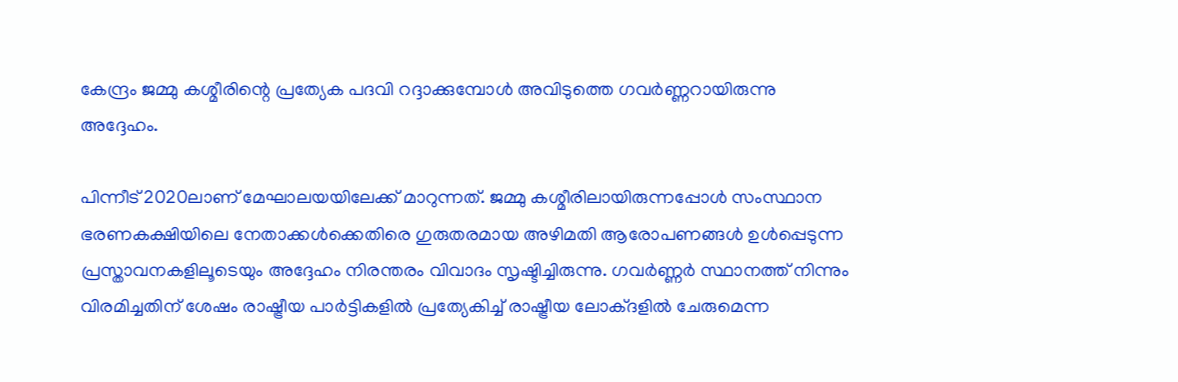കേന്ദ്രം ജമ്മു കശ്മീരിന്റെ പ്രത്യേക പദവി റദ്ദാക്കുമ്പോള്‍ അവിടുത്തെ ഗവർണ്ണറായിരുന്നു അദ്ദേഹം.

പിന്നീട് 2020ലാണ് മേഘാലയയിലേക്ക് മാറുന്നത്. ജമ്മു കശ്മീരിലായിരുന്നപ്പോള്‍ സംസ്ഥാന ഭരണകക്ഷിയിലെ നേതാക്കൾക്കെതിരെ ഗുരുതരമായ അഴിമതി ആരോപണങ്ങൾ ഉൾപ്പെടുന്ന പ്രസ്താവനകളിലൂടെയും അദ്ദേഹം നിരന്തരം വിവാദം സൃഷ്ടിച്ചിരുന്നു. ഗവർണ്ണർ സ്ഥാനത്ത് നിന്നും വിരമിച്ചതിന് ശേഷം രാഷ്ട്രീയ പാർട്ടികളില്‍ പ്രത്യേകിച്ച് രാഷ്ട്രീയ ലോക്ദളിൽ ചേരുമെന്ന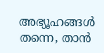അഭ്യൂഹങ്ങള്‍ തന്നെ, താൻ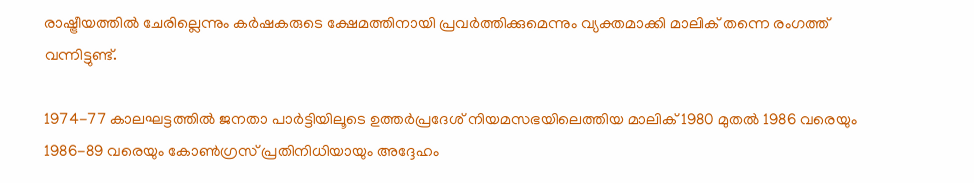രാഷ്ട്രീയത്തിൽ ചേരില്ലെന്നും കർഷകരുടെ ക്ഷേമത്തിനായി പ്രവർത്തിക്കുമെന്നും വ്യക്തമാക്കി മാലിക് തന്നെ രംഗത്ത് വന്നിട്ടുണ്ട്.

1974-77 കാലഘട്ടത്തിൽ ജനതാ പാർട്ടിയിലൂടെ ഉത്തർപ്രദേശ് നിയമസഭയിലെത്തിയ മാലിക് 1980 മുതൽ 1986 വരെയും 1986-89 വരെയും കോണ്‍ഗ്രസ് പ്രതിനിധിയായും അദ്ദേഹം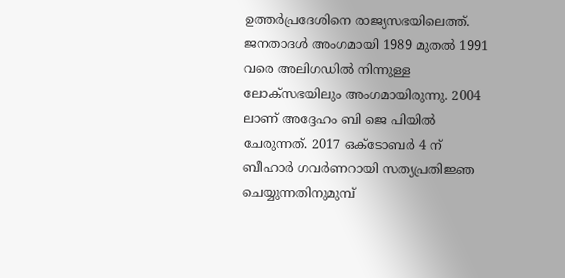ഉത്തർപ്രദേശിനെ രാജ്യസഭയിലെത്ത്. ജനതാദൾ അംഗമായി 1989 മുതൽ 1991 വരെ അലിഗഡിൽ നിന്നുള്ള ലോക്‌സഭയിലും അംഗമായിരുന്നു. 2004 ലാണ് അദ്ദേഹം ബി ജെ പിയില്‍ ചേരുന്നത്. 2017 ഒക്ടോബർ 4 ന് ബീഹാർ ഗവർണറായി സത്യപ്രതിജ്ഞ ചെയ്യുന്നതിനുമുമ്പ്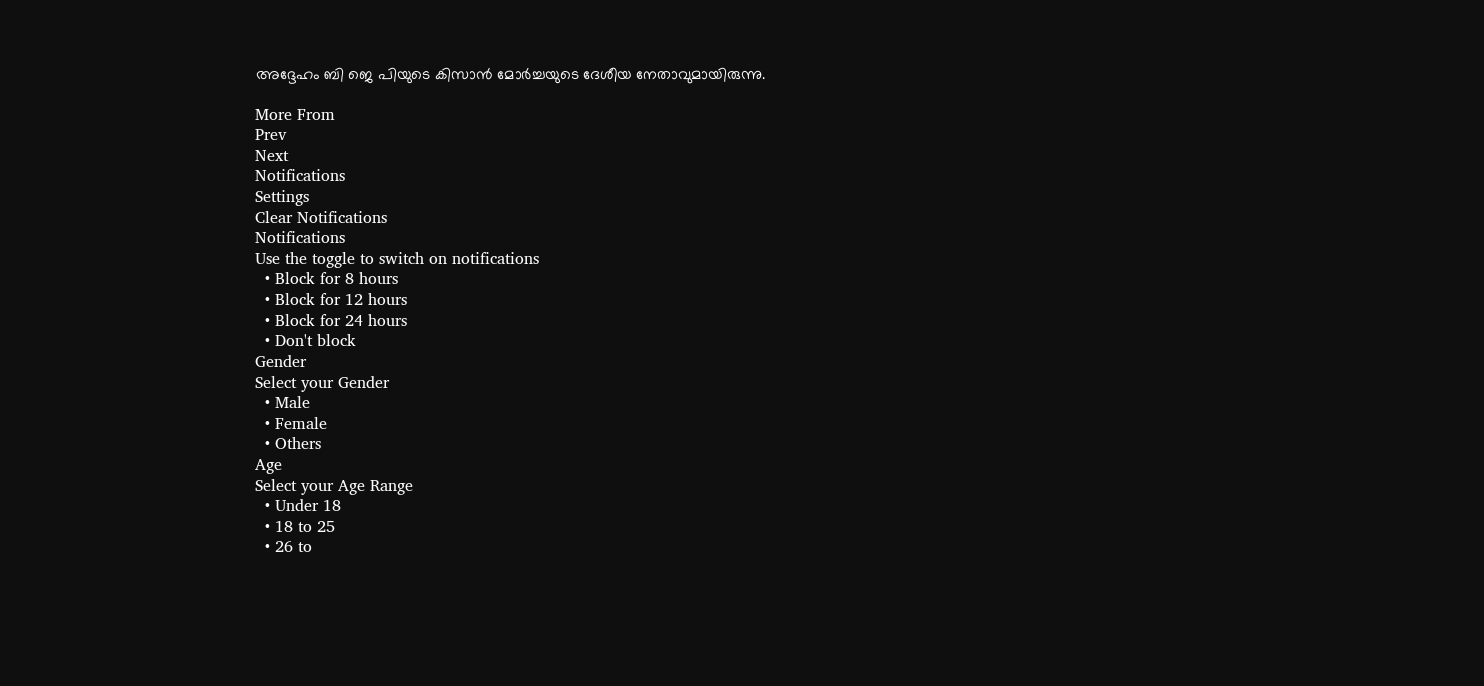അദ്ദേഹം ബി ജെ പിയുടെ കിസാൻ മോർച്ചയുടെ ദേശീയ നേതാവുമായിരുന്നു.

More From
Prev
Next
Notifications
Settings
Clear Notifications
Notifications
Use the toggle to switch on notifications
  • Block for 8 hours
  • Block for 12 hours
  • Block for 24 hours
  • Don't block
Gender
Select your Gender
  • Male
  • Female
  • Others
Age
Select your Age Range
  • Under 18
  • 18 to 25
  • 26 to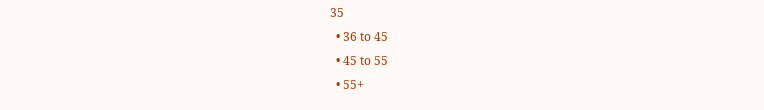35
  • 36 to 45
  • 45 to 55
  • 55+